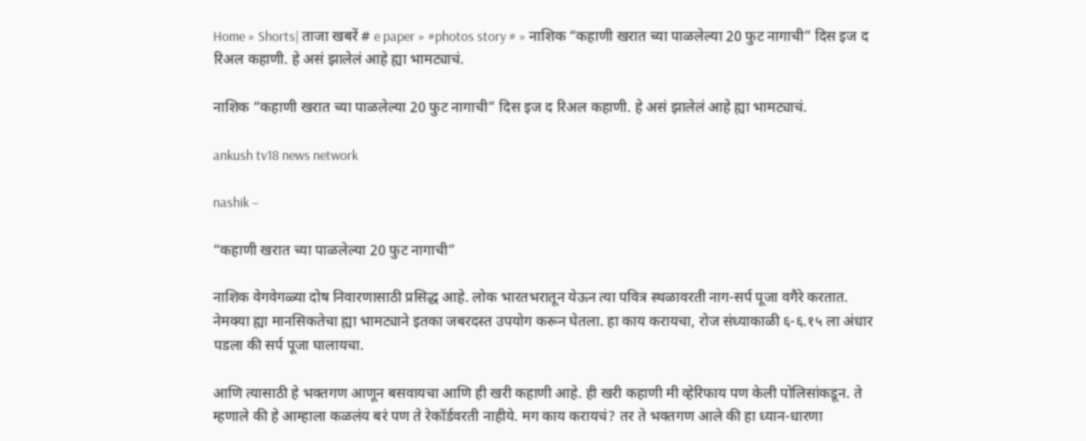Home » Shorts| ताजा खबरें # e paper » #photos story # » नाशिक “कहाणी खरात च्या पाळलेल्या 20 फुट नागाची” दिस इज द रिअल कहाणी. हे असं झालेलं आहे ह्या भामट्याचं.

नाशिक “कहाणी खरात च्या पाळलेल्या 20 फुट नागाची” दिस इज द रिअल कहाणी. हे असं झालेलं आहे ह्या भामट्याचं.

ankush tv18 news network

nashik –

“कहाणी खरात च्या पाळलेल्या 20 फुट नागाची”

नाशिक वेगवेगळ्या दोष निवारणासाठी प्रसिद्ध आहे. लोक भारतभरातून येऊन त्या पवित्र स्थळावरती नाग-सर्प पूजा वगैरे करतात. नेमक्या ह्या मानसिकतेचा ह्या भामट्याने इतका जबरदस्त उपयोग करून घेतला. हा काय करायचा, रोज संध्याकाळी ६-६.१५ ला अंधार पडला की सर्प पूजा घालायचा.

आणि त्यासाठी हे भक्तगण आणून बसवायचा आणि ही खरी कहाणी आहे. ही खरी कहाणी मी व्हेरिफाय पण केली पोलिसांकडून. ते म्हणाले की हे आम्हाला कळलंय बरं पण ते रेकॉर्डवरती नाहीये. मग काय करायचं? तर ते भक्तगण आले की हा ध्यान-धारणा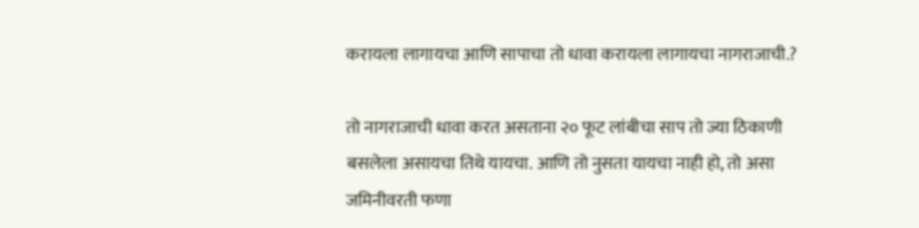करायला लागायचा आणि सापाचा तो धावा करायला लागायचा नागराजाची.?

तो नागराजाची धावा करत असताना २० फूट लांबीचा साप तो ज्या ठिकाणी बसलेला असायचा तिथे यायचा. आणि तो नुसता यायचा नाही हो, तो असा जमिनीवरती फणा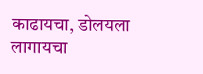काढायचा, डोलयला लागायचा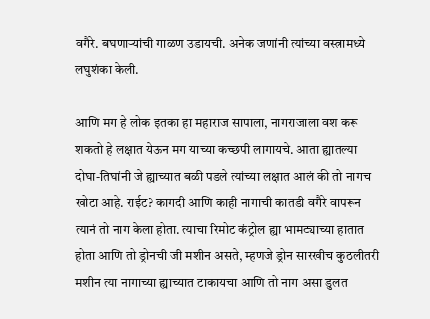वगैरे. बघणाऱ्यांची गाळण उडायची. अनेक जणांनी त्यांच्या वस्त्रामध्ये लघुशंका केली.

आणि मग हे लोक इतका हा महाराज सापाला, नागराजाला वश करू शकतो हे लक्षात येऊन मग याच्या कच्छपी लागायचे. आता ह्यातल्या दोघा-तिघांनी जे ह्याच्यात बळी पडले त्यांच्या लक्षात आलं की तो नागच खोटा आहे. राईट? कागदी आणि काही नागाची कातडी वगैरे वापरून त्यानं तो नाग केला होता. त्याचा रिमोट कंट्रोल ह्या भामट्याच्या हातात होता आणि तो ड्रोनची जी मशीन असते, म्हणजे ड्रोन सारखीच कुठलीतरी मशीन त्या नागाच्या ह्याच्यात टाकायचा आणि तो नाग असा डुलत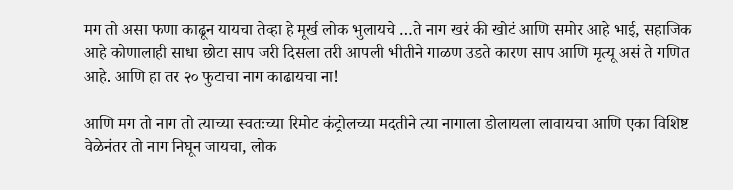मग तो असा फणा काढून यायचा तेव्हा हे मूर्ख लोक भुलायचे …ते नाग खरं की खोटं आणि समोर आहे भाई, सहाजिक आहे कोणालाही साधा छोटा साप जरी दिसला तरी आपली भीतीने गाळण उडते कारण साप आणि मृत्यू असं ते गणित आहे. आणि हा तर २० फुटाचा नाग काढायचा ना!

आणि मग तो नाग तो त्याच्या स्वतःच्या रिमोट कंट्रोलच्या मदतीने त्या नागाला डोलायला लावायचा आणि एका विशिष्ट वेळेनंतर तो नाग निघून जायचा, लोक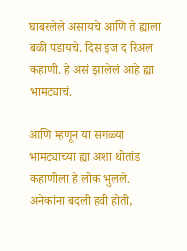घाबरलेले असायचे आणि ते ह्याला बळी पडायचे. दिस इज द रिअल कहाणी. हे असं झालेलं आहे ह्या भामट्याचं.

आणि म्हणून या सगळ्या भामट्याच्या ह्या अशा थोतांड कहाणीला हे लोक भुलले. अनेकांना बदली हवी होती,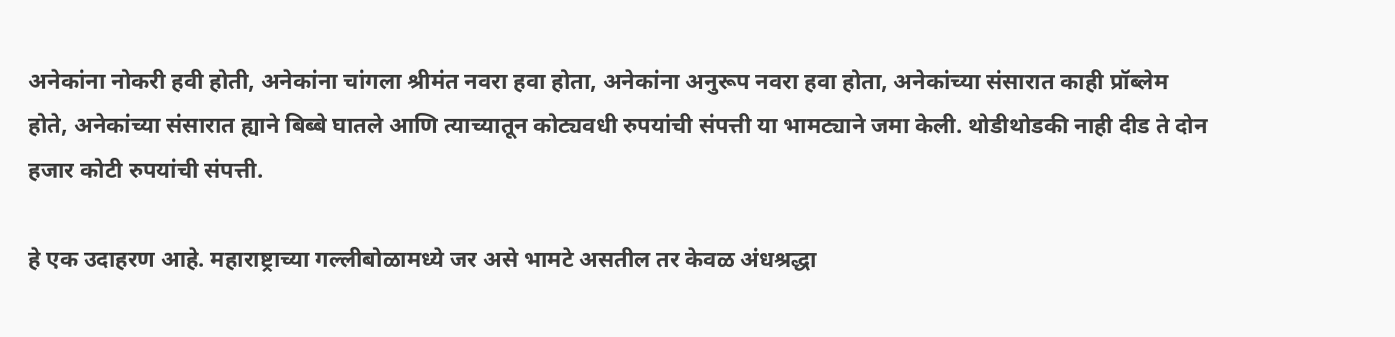अनेकांना नोकरी हवी होती, अनेकांना चांगला श्रीमंत नवरा हवा होता, अनेकांना अनुरूप नवरा हवा होता, अनेकांच्या संसारात काही प्रॉब्लेम होते, अनेकांच्या संसारात ह्याने बिब्बे घातले आणि त्याच्यातून कोट्यवधी रुपयांची संपत्ती या भामट्याने जमा केली. थोडीथोडकी नाही दीड ते दोन हजार कोटी रुपयांची संपत्ती.

हे एक उदाहरण आहे. महाराष्ट्राच्या गल्लीबोळामध्ये जर असे भामटे असतील तर केवळ अंधश्रद्धा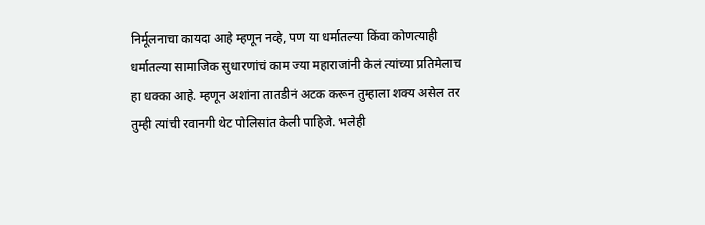निर्मूलनाचा कायदा आहे म्हणून नव्हे, पण या धर्मातल्या किंवा कोणत्याही धर्मातल्या सामाजिक सुधारणांचं काम ज्या महाराजांनी केलं त्यांच्या प्रतिमेलाच हा धक्का आहे. म्हणून अशांना तातडीनं अटक करून तुम्हाला शक्य असेल तर तुम्ही त्यांची रवानगी थेट पोलिसांत केली पाहिजे. भलेही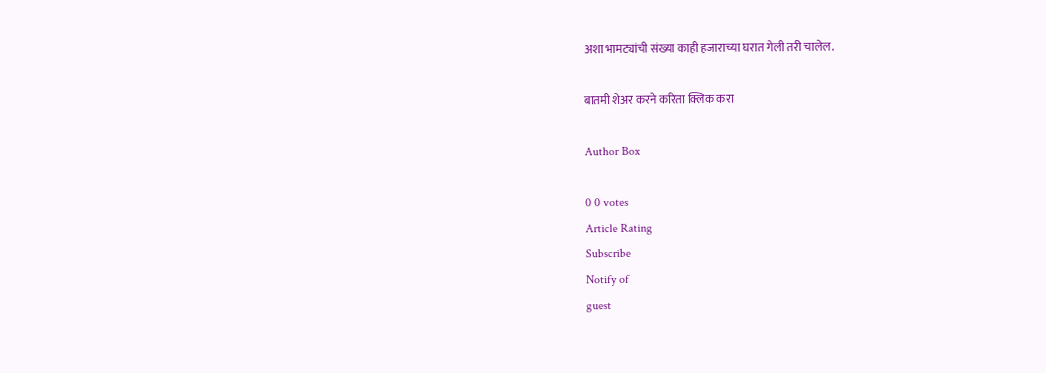अशा भामट्यांची संख्या काही हजाराच्या घरात गेली तरी चालेल.

बातमी शेअर करने करिता क्लिक करा

Author Box

0 0 votes
Article Rating
Subscribe
Notify of
guest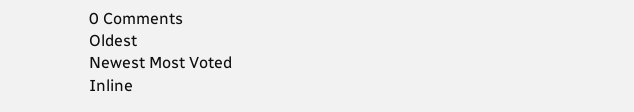0 Comments
Oldest
Newest Most Voted
Inline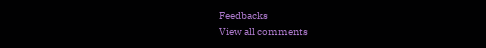Feedbacks
View all comments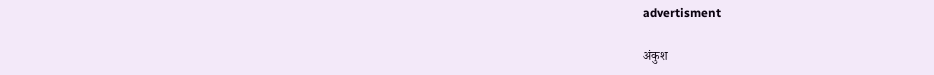advertisment

अंकुश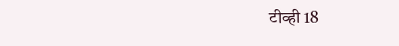टीव्ही 18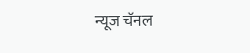न्यूज चॅनल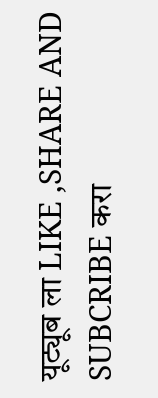यूट्यूब ला LIKE ,SHARE AND SUBCRIBE करा